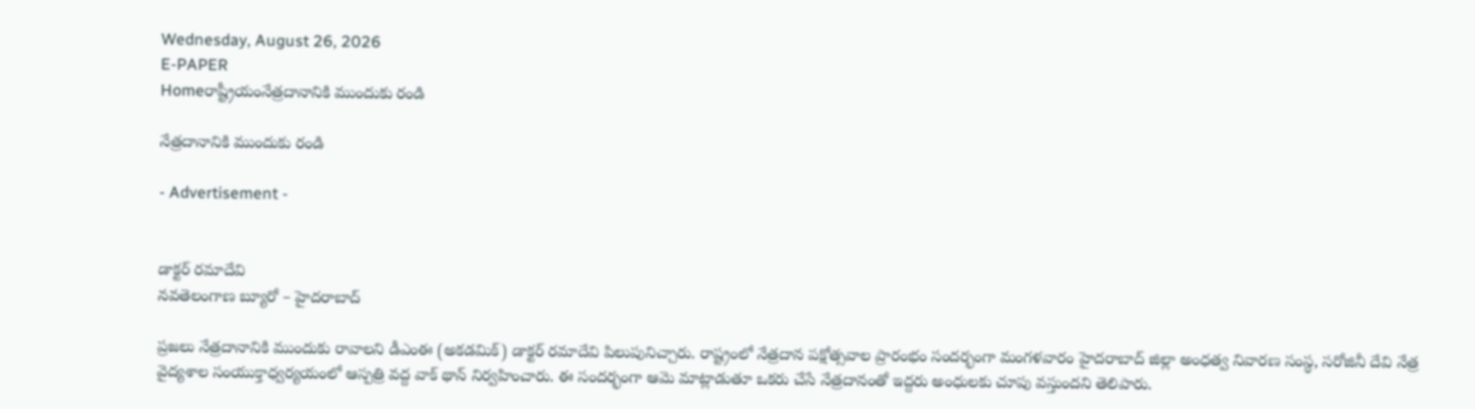Wednesday, August 26, 2026
E-PAPER
Homeరాష్ట్రీయంనేత్రదానానికి ముందుకు రండి

నేత్రదానానికి ముందుకు రండి

- Advertisement -


డాక్టర్ రమాదేవి
నవతెలంగాణ బ్యూరో – హైదరాబాద్

ప్రజలు నేత్రదానానికి ముందుకు రావాలని డీఎంఈ (అకడమిక్) డాక్టర్ రమాదేవి పిలుపునిచ్చారు. రాష్ట్రంలో నేత్రదాన పక్షోత్సవాల ప్రారంభం సందర్భంగా మంగళవారం హైదరాబాద్ జిల్లా అంధత్వ నివారణ సంస్థ, సరోజినీ దేవి నేత్ర వైద్యశాల సంయుక్తాధ్వర్యయంలో ఆస్పత్రి వద్ద వాక్ థాన్ నిర్వహించారు. ఈ సందర్భంగా ఆమె మాట్లాడుతూ ఒకరు చేసే నేత్రదానంతో ఇద్దరు అంధులకు చూపు వస్తుందని తెలిపారు.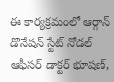ఈ కార్యక్రమంలో ఆర్గాన్ డొనేషన్ స్టేట్ నోడల్ ఆఫీసర్ డాక్టర్ భూషణ్,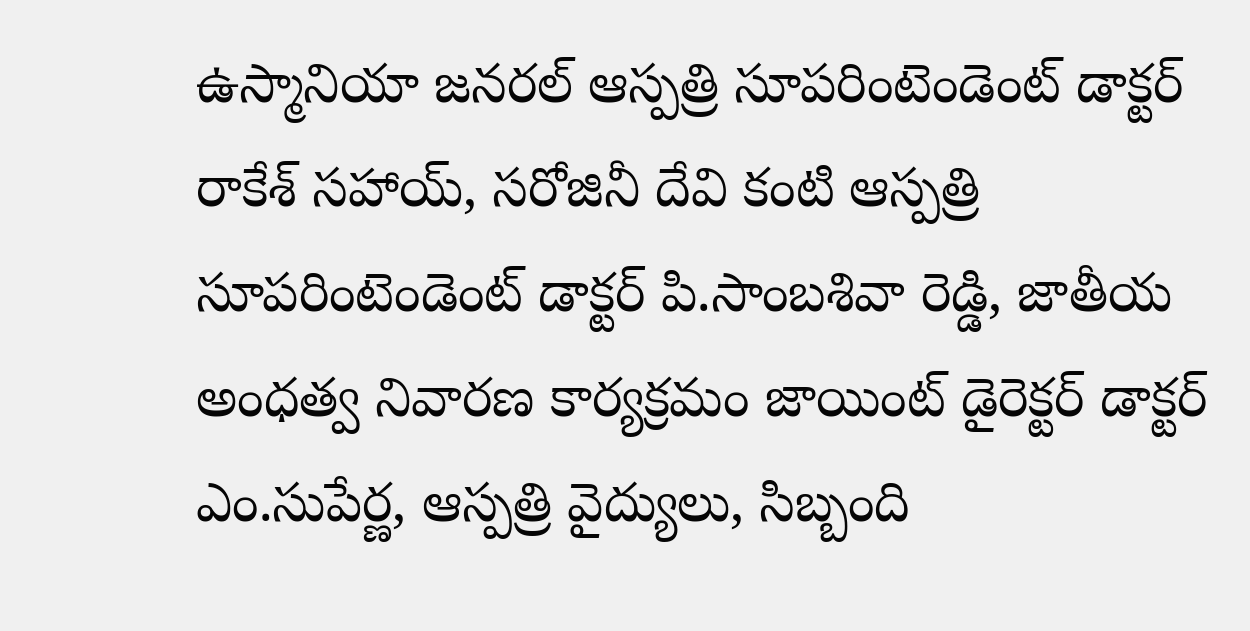ఉస్మానియా జనరల్ ఆస్పత్రి సూపరింటెండెంట్ డాక్టర్ రాకేశ్ సహాయ్, సరోజినీ దేవి కంటి ఆస్పత్రి సూపరింటెండెంట్ డాక్టర్ పి.సాంబశివా రెడ్డి, జాతీయ అంధత్వ నివారణ కార్యక్రమం జాయింట్ డైరెక్టర్ డాక్టర్ ఎం.సుపేర్ణ, ఆస్పత్రి వైద్యులు, సిబ్బంది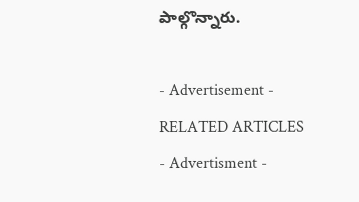పాల్గొన్నారు.

- Advertisement -
RELATED ARTICLES
- Advertisment -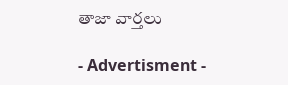తాజా వార్తలు

- Advertisment -